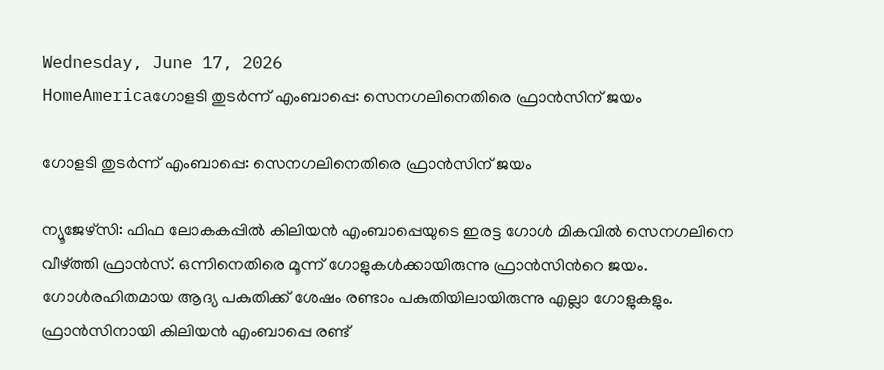Wednesday, June 17, 2026
HomeAmericaഗോളടി തുടർന്ന് എംബാപ്പെ: സെനഗലിനെതിരെ ഫ്രാൻസിന് ജയം

ഗോളടി തുടർന്ന് എംബാപ്പെ: സെനഗലിനെതിരെ ഫ്രാൻസിന് ജയം

ന്യൂജേഴ്സി: ഫിഫ ലോകകപ്പില്‍ കിലിയന്‍ എംബാപ്പെയുടെ ഇരട്ട ഗോള്‍ മികവില്‍ സെനഗലിനെ വീഴ്ത്തി ഫ്രാന്‍സ്. ഒന്നിനെതിരെ മൂന്ന് ഗോളുകള്‍ക്കായിരുന്നു ഫ്രാന്‍സിന്‍റെ ജയം. ഗോള്‍രഹിതമായ ആദ്യ പകുതിക്ക് ശേഷം രണ്ടാം പകുതിയിലായിരുന്നു എല്ലാ ഗോളുകളും. ഫ്രാന്‍സിനായി കിലിയന്‍ എംബാപ്പെ രണ്ട്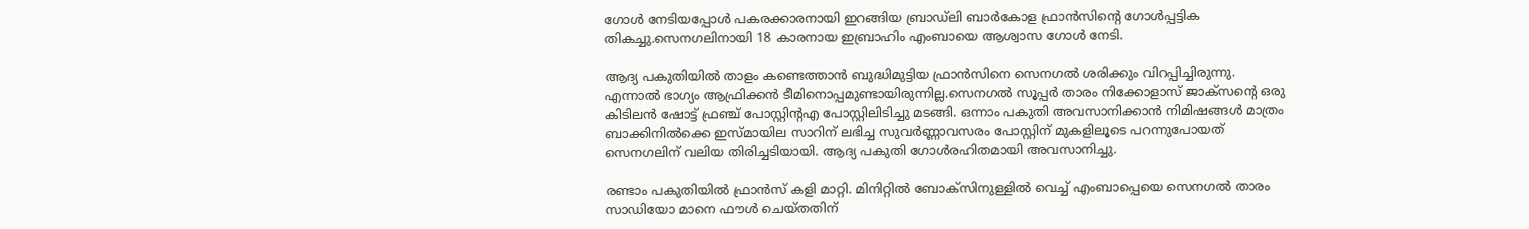ഗോള്‍ നേടിയപ്പോൾ പകരക്കാരനായി ഇറങ്ങിയ ബ്രാഡ്‌ലി ബാർകോള ഫ്രാന്‍സിന്‍റെ ഗോള്‍പ്പട്ടിക തികച്ചു.സെനഗലിനായി 18 കാരനായ ഇബ്രാഹിം എംബായെ ആശ്വാസ ഗോൾ നേടി.

ആദ്യ പകുതിയിൽ താളം കണ്ടെത്താൻ ബുദ്ധിമുട്ടിയ ഫ്രാൻസിനെ സെനഗൽ ശരിക്കും വിറപ്പിച്ചിരുന്നു. എന്നാൽ ഭാഗ്യം ആഫ്രിക്കൻ ടീമിനൊപ്പമുണ്ടായിരുന്നില്ല.സെനഗൽ സൂപ്പർ താരം നിക്കോളാസ് ജാക്‌സന്‍റെ ഒരു കിടിലൻ ഷോട്ട് ഫ്രഞ്ച് പോസ്റ്റിന്‍റഎ പോസ്റ്റിലിടിച്ചു മടങ്ങി. ഒന്നാം പകുതി അവസാനിക്കാൻ നിമിഷങ്ങൾ മാത്രം ബാക്കിനിൽക്കെ ഇസ്മായില സാറിന് ലഭിച്ച സുവർണ്ണാവസരം പോസ്റ്റിന് മുകളിലൂടെ പറന്നുപോയത് സെനഗലിന് വലിയ തിരിച്ചടിയായി. ആദ്യ പകുതി ഗോൾരഹിതമായി അവസാനിച്ചു.

രണ്ടാം പകുതിയിൽ ഫ്രാൻസ് കളി മാറ്റി. മിനിറ്റിൽ ബോക്സിനുള്ളിൽ വെച്ച് എംബാപ്പെയെ സെനഗൽ താരം സാഡിയോ മാനെ ഫൗൾ ചെയ്തതിന്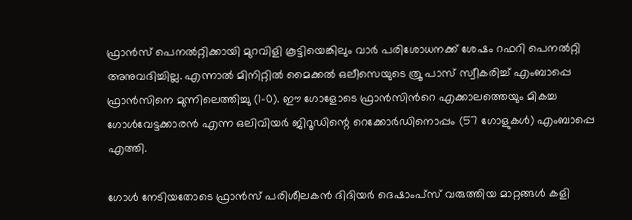ഫ്രാന്‍സ് പെനൽറ്റിക്കായി മുറവിളി കൂട്ടിയെങ്കിലും വാര്‍ പരിശോധനക്ക് ശേഷം റഫറി പെനൽറ്റി അനുവദിച്ചില്ല. എന്നാല്‍ മിനിറ്റിൽ മൈക്കൽ ഒലീസെയുടെ ത്രൂ പാസ് സ്വീകരിച്ച് എംബാപ്പെ ഫ്രാൻസിനെ മുന്നിലെത്തിച്ചു (1-0). ഈ ഗോളോടെ ഫ്രാൻസിന്‍റെ എക്കാലത്തെയും മികച്ച ഗോൾവേട്ടക്കാരൻ എന്ന ഒലിവിയർ ജിറൂഡിന്റെ റെക്കോർഡിനൊപ്പം (57 ഗോളുകൾ) എംബാപ്പെ എത്തി.

ഗോൾ നേടിയതോടെ ഫ്രാൻസ് പരിശീലകൻ ദിദിയർ ദെഷാംപ്സ് വരുത്തിയ മാറ്റങ്ങൾ കളി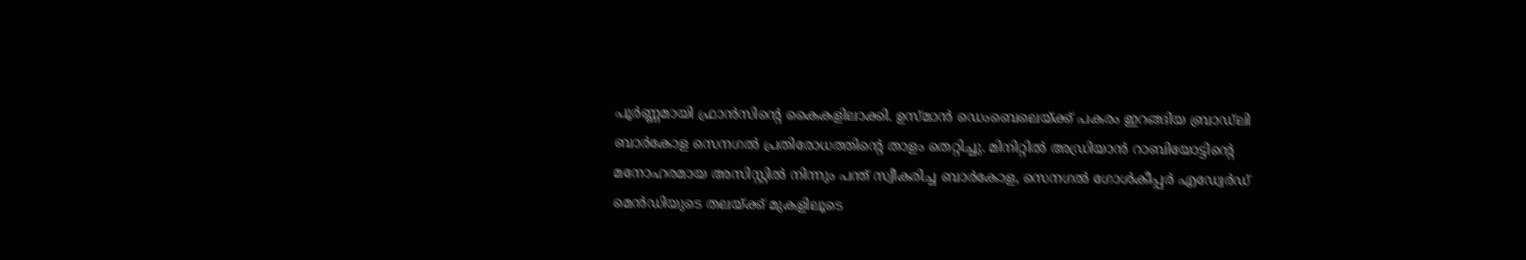പൂർണ്ണമായി ഫ്രാൻസിന്‍റെ കൈകളിലാക്കി. ഉസ്മാൻ ഡെംബെലെയ്ക്ക് പകരം ഇറങ്ങിയ ബ്രാഡ്‌ലി ബാർകോള സെനഗൽ പ്രതിരോധത്തിന്‍റെ താളം തെറ്റിച്ചു. മിനിറ്റിൽ അഡ്രിയാൻ റാബിയോട്ടിന്‍റെ മനോഹരമായ അസിസ്റ്റിൽ നിന്നും പന്ത് സ്വീകരിച്ച ബാർകോള, സെനഗൽ ഗോൾകീപ്പർ എഡ്വേർഡ് മെൻഡിയുടെ തലയ്ക്ക് മുകളിലൂടെ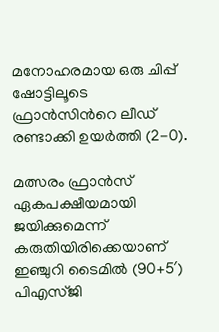മനോഹരമായ ഒരു ചിപ്പ് ഷോട്ടിലൂടെ ഫ്രാൻസിന്‍റെ ലീഡ് രണ്ടാക്കി ഉയർത്തി (2-0).

മത്സരം ഫ്രാൻസ് ഏകപക്ഷീയമായി ജയിക്കുമെന്ന് കരുതിയിരിക്കെയാണ് ഇഞ്ചുറി ടൈമിൽ (90+5′) പിഎസ്ജി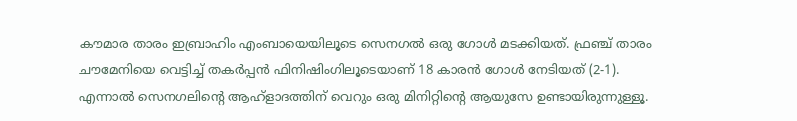കൗമാര താരം ഇബ്രാഹിം എംബായെയിലൂടെ സെനഗൽ ഒരു ഗോൾ മടക്കിയത്. ഫ്രഞ്ച് താരം ചൗമേനിയെ വെട്ടിച്ച് തകർപ്പൻ ഫിനിഷിംഗിലൂടെയാണ് 18 കാരൻ ഗോൾ നേടിയത് (2-1). എന്നാൽ സെനഗലിന്‍റെ ആഹ്ളാദത്തിന് വെറും ഒരു മിനിറ്റിന്‍റെ ആയുസേ ഉണ്ടായിരുന്നുള്ളൂ.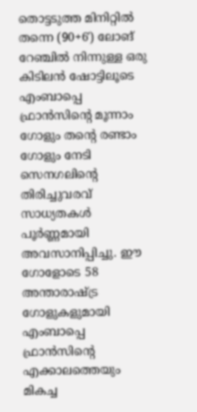തൊട്ടടുത്ത മിനിറ്റിൽ തന്നെ (90+6′) ലോങ് റേഞ്ചിൽ നിന്നുള്ള ഒരു കിടിലൻ ഷോട്ടിലൂടെ എംബാപ്പെ ഫ്രാൻസിന്‍റെ മൂന്നാം ഗോളും തന്‍റെ രണ്ടാം ഗോളും നേടി സെനഗലിന്‍റെ തിരിച്ചുവരവ് സാധ്യതകൾ പൂർണ്ണമായി അവസാനിപ്പിച്ചു. ഈ ഗോളോടെ 58 അന്താരാഷ്ട്ര ഗോളുകളുമായി എംബാപ്പെ ഫ്രാൻസിന്‍റെ എക്കാലത്തെയും മികച്ച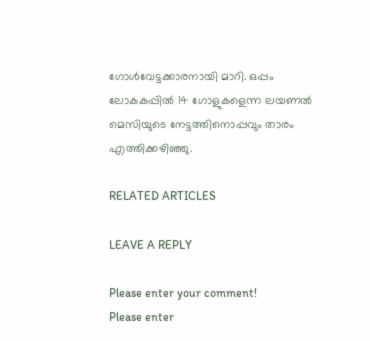ഗോൾവേട്ടക്കാരനായി മാറി. ഒപ്പം ലോകകപ്പിൽ 14 ഗോളുകളെന്ന ലയണൽ മെസിയുടെ നേട്ടത്തിനൊപ്പവും താരം എത്തിക്കഴിഞ്ഞു.

RELATED ARTICLES

LEAVE A REPLY

Please enter your comment!
Please enter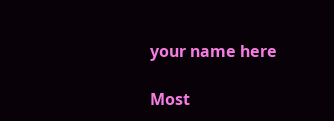your name here

Most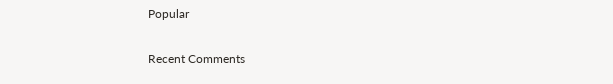Popular

Recent Comments